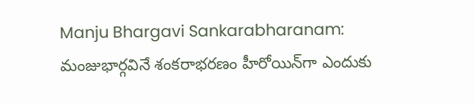Manju Bhargavi Sankarabharanam: మంజుభార్గ‌వినే శంకరాభరణం హీరోయిన్‌గా ఎందుకు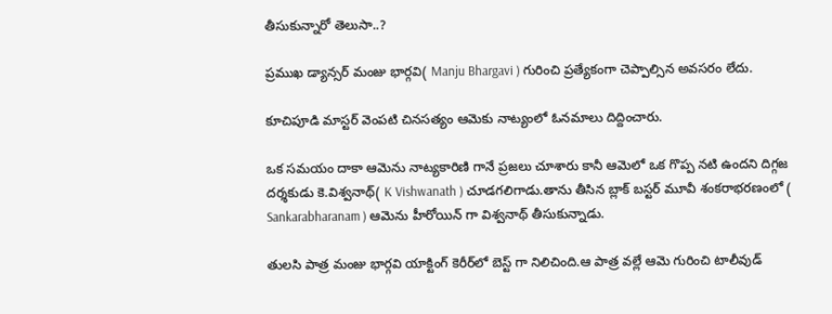తీసుకున్నారో తెలుసా..?

ప్రముఖ డ్యాన్సర్ మంజు భార్గ‌వి( Manju Bhargavi ) గురించి ప్రత్యేకంగా చెప్పాల్సిన అవసరం లేదు.

కూచిపూడి మాస్టర్ వెంప‌టి చినస‌త్యం ఆమెకు నాట్యంలో ఓనమాలు దిద్దించారు.

ఒక సమయం దాకా ఆమెను నాట్యకారిణి గానే ప్రజలు చూశారు కానీ ఆమెలో ఒక గొప్ప నటి ఉందని దిగ్గజ దర్శకుడు కె.విశ్వ‌నాథ్( K Vishwanath ) చూడగలిగాడు.తాను తీసిన బ్లాక్ బస్టర్ మూవీ శంక‌రాభ‌ర‌ణంలో ( Sankarabharanam ) ఆమెను హీరోయిన్ గా విశ్వనాథ్ తీసుకున్నాడు.

తుల‌సి పాత్ర మంజు భార్గ‌వి యాక్టింగ్ కెరీర్‌లో బెస్ట్ గా నిలిచింది.ఆ పాత్ర వల్లే ఆమె గురించి టాలీవుడ్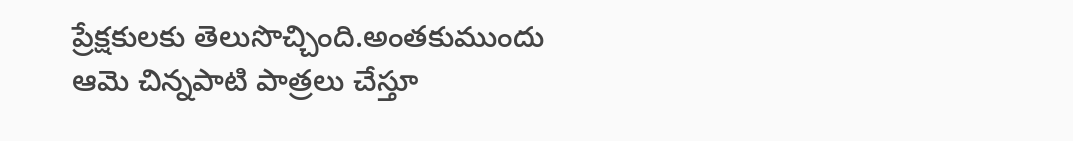ప్రేక్షకులకు తెలుసొచ్చింది.అంతకుముందు ఆమె చిన్నపాటి పాత్రలు చేస్తూ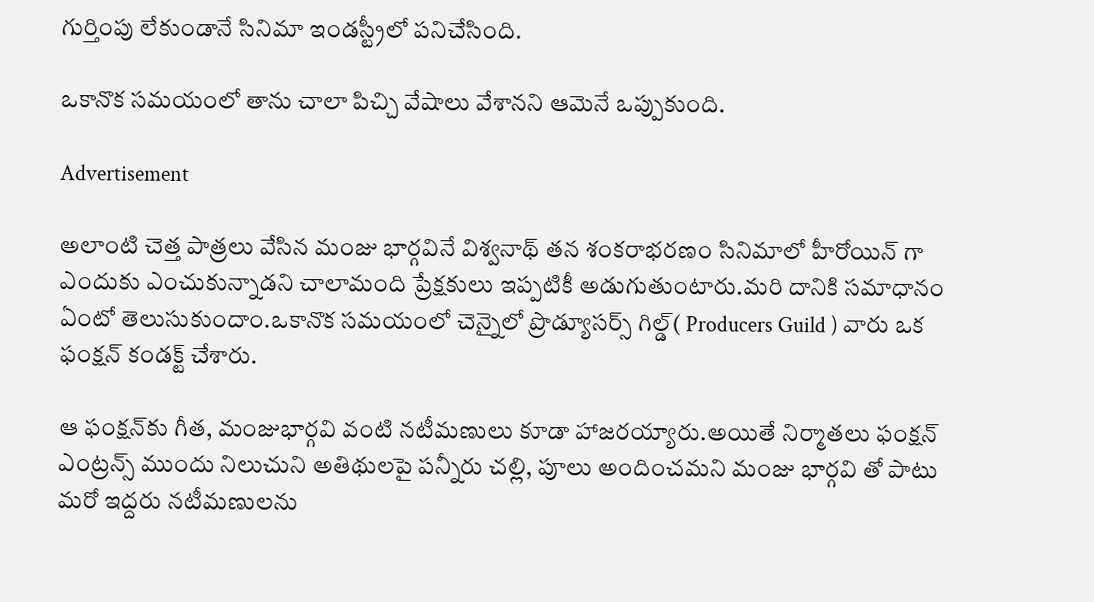గుర్తింపు లేకుండానే సినిమా ఇండస్ట్రీలో పనిచేసింది.

ఒకానొక సమయంలో తాను చాలా పిచ్చి వేషాలు వేశానని ఆమెనే ఒప్పుకుంది.

Advertisement

అలాంటి చెత్త పాత్రలు వేసిన మంజు భార్గవినే విశ్వనాథ్ తన శంకరాభరణం సినిమాలో హీరోయిన్ గా ఎందుకు ఎంచుకున్నాడని చాలామంది ప్రేక్షకులు ఇప్పటికీ అడుగుతుంటారు.మరి దానికి సమాధానం ఏంటో తెలుసుకుందాం.ఒకానొక సమయంలో చెన్నైలో ప్రొడ్యూస‌ర్స్ గిల్డ్( Producers Guild ) వారు ఒక ఫంక్ష‌న్ కండక్ట్ చేశారు.

ఆ ఫంక్ష‌న్‌కు గీత‌, మంజుభార్గ‌వి వంటి నటీమణులు కూడా హాజరయ్యారు.అయితే నిర్మాతలు ఫంక్షన్ ఎంట్రన్స్ ముందు నిలుచుని అతిథులపై పన్నీరు చల్లి, పూలు అందించమని మంజు భార్గవి తో పాటు మరో ఇద్దరు నటీమణులను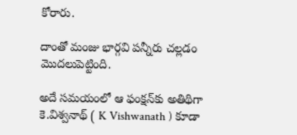కోరారు.

దాంతో మంజు భార్గవి పన్నీరు చల్లడం మొదలుపెట్టింది.

అదే సమయంలో ఆ ఫంక్షన్‌కు అతిథిగా కె.విశ్వనాథ్ ( K Vishwanath ) కూడా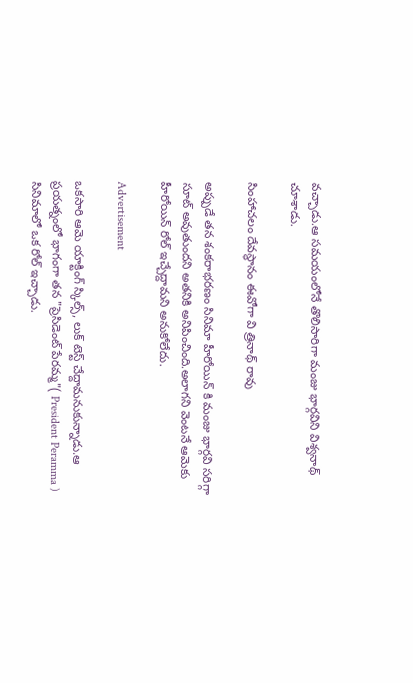వచ్చాడు.ఆ సమయంలోనే తొలిసారిగా మంజు భార్గవిని విశ్వనాథ్ చూశాడు.

సింహాచలం దేవస్థానం ఈవోగా వి త్రినాథ్ రావు

అప్పుడే తన శంకరాభరణం సినిమా హీరోయిన్ కి మంజు భార్గవి సరిగ్గా సూట్ అవుతుందని అతనికి అనిపించింది.అలాగని వెంటనే ఆమెకు హీరోయిన్ రోల్ ఇచ్చేద్దామని అనుకోలేదు.

Advertisement

ఒకసారి ఆమె యాక్టింగ్ స్కిల్స్, లుక్ టెస్ట్ చేద్దామనుకున్నాడు.ఆ ప్రయత్నంలో భాగంగా తన "ప్రెసిడెంట్ పేరమ్మ"( President Peramma ) సినిమాలో ఒక రోల్ ఇచ్చాడు.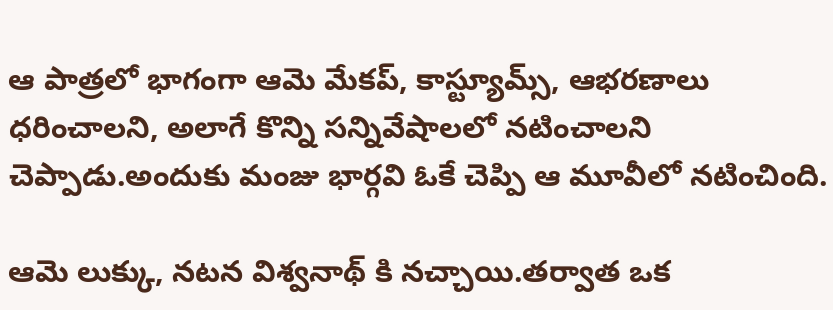ఆ పాత్రలో భాగంగా ఆమె మేక‌ప్‌, కాస్ట్యూమ్స్‌, ఆభ‌ర‌ణాలు ధ‌రించాలని, అలాగే కొన్ని సన్నివేషాలలో నటించాలని చెప్పాడు.అందుకు మంజు భార్గవి ఓకే చెప్పి ఆ మూవీలో నటించింది.

ఆమె లుక్కు, నటన విశ్వనాథ్ కి నచ్చాయి.తర్వాత ఒక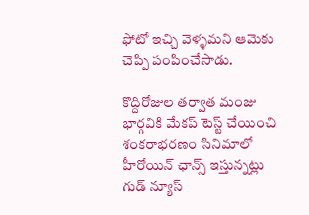ఫోటో ఇచ్చి వెళ్ళమని ఆమెకు చెప్పి పంపించేసాడు.

కొద్దిరోజుల తర్వాత మంజు భార్గవికి మేకప్ టెస్ట్ చేయించి శంకరాభరణం సినిమాలో హీరోయిన్ ఛాన్స్ ఇస్తున్నట్లు గుడ్ న్యూస్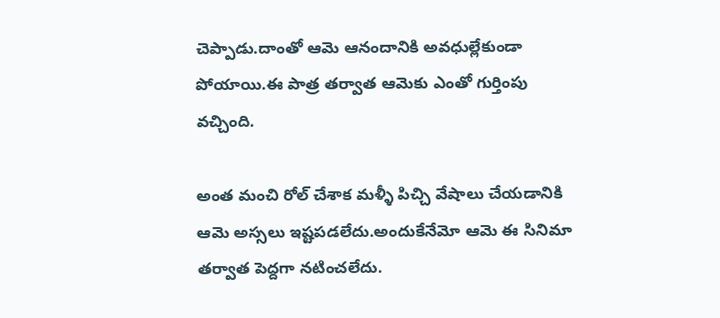చెప్పాడు.దాంతో ఆమె ఆనందానికి అవధుల్లేకుండా పోయాయి.ఈ పాత్ర తర్వాత ఆమెకు ఎంతో గుర్తింపు వచ్చింది.

అంత మంచి రోల్ చేశాక మళ్ళీ పిచ్చి వేషాలు చేయడానికి ఆమె అస్సలు ఇష్టపడలేదు.అందుకేనేమో ఆమె ఈ సినిమా తర్వాత పెద్దగా నటించలేదు.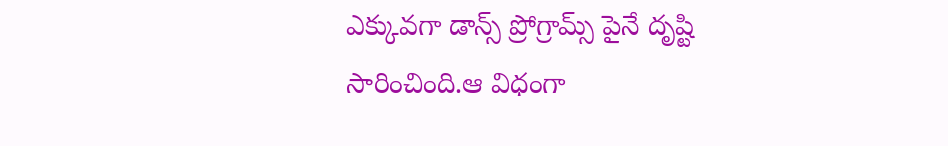ఎక్కువగా డాన్స్ ప్రోగ్రామ్స్ పైనే దృష్టి సారించింది.ఆ విధంగా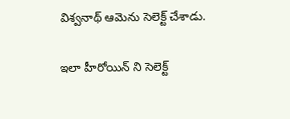విశ్వనాథ్ ఆమెను సెలెక్ట్ చేశాడు.

ఇలా హీరోయిన్ ని సెలెక్ట్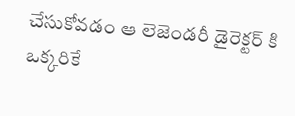చేసుకోవడం ఆ లెజెండరీ డైరెక్టర్ కి ఒక్కరికే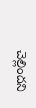చెల్లిందని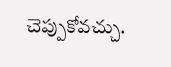చెప్పుకోవచ్చు.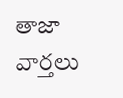తాజా వార్తలు